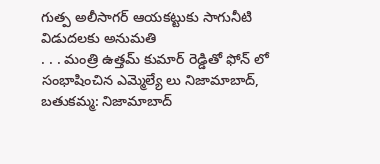గుత్ప అలీసాగర్ ఆయకట్టుకు సాగునీటి విడుదలకు అనుమతి
. . . మంత్రి ఉత్తమ్ కుమార్ రెడ్డితో ఫోన్ లో సంభాషించిన ఎమ్మెల్యే లు నిజామాబాద్, బతుకమ్మ: నిజామాబాద్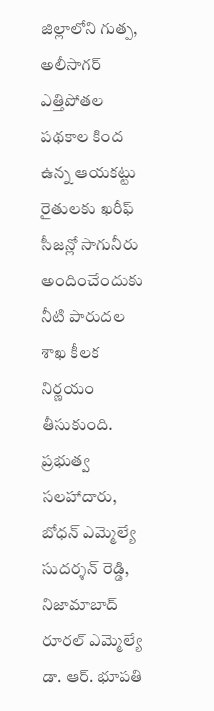జిల్లాలోని గుత్ప, అలీసాగర్ ఎత్తిపోతల పథకాల కింద ఉన్న ఆయకట్టు రైతులకు ఖరీఫ్ సీజన్లో సాగునీరు అందించేందుకు నీటి పారుదల శాఖ కీలక నిర్ణయం తీసుకుంది. ప్రభుత్వ సలహాదారు, బోధన్ ఎమ్మెల్యే సుదర్శన్ రెడ్డి, నిజామాబాద్ రూరల్ ఎమ్మెల్యే డా. ఆర్. భూపతి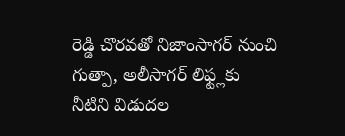రెడ్డి చొరవతో నిజాంసాగర్ నుంచి గుత్పా, అలీసాగర్ లిఫ్ట్లకు నీటిని విడుదల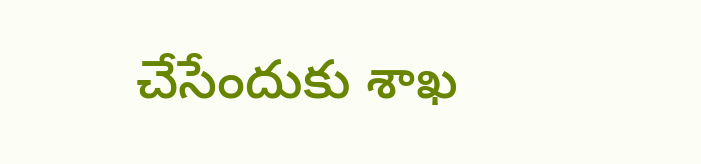చేసేందుకు శాఖ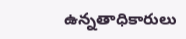ఉన్నతాధికారులు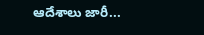ఆదేశాలు జారీ...